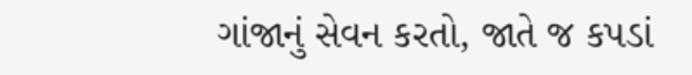ગાંજાનું સેવન કરતો, જાતે જ કપડાં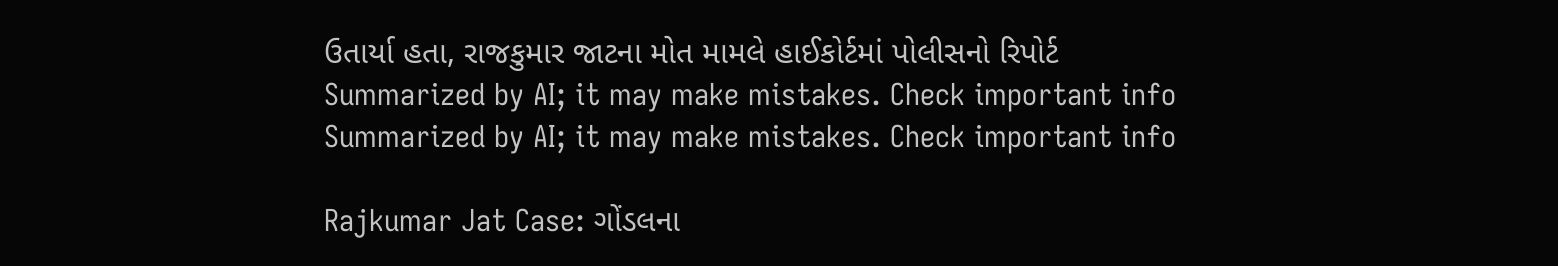ઉતાર્યા હતા, રાજકુમાર જાટના મોત મામલે હાઈકોર્ટમાં પોલીસનો રિપોર્ટ
Summarized by AI; it may make mistakes. Check important info
Summarized by AI; it may make mistakes. Check important info

Rajkumar Jat Case: ગોંડલના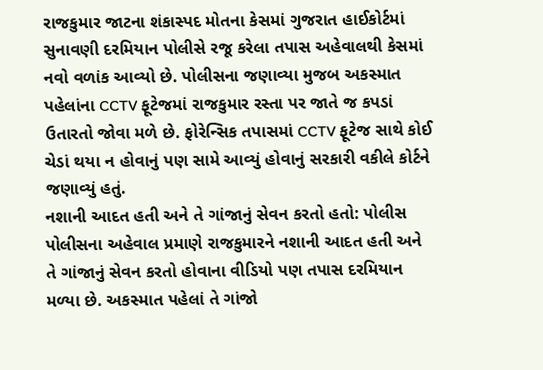રાજકુમાર જાટના શંકાસ્પદ મોતના કેસમાં ગુજરાત હાઈકોર્ટમાં સુનાવણી દરમિયાન પોલીસે રજૂ કરેલા તપાસ અહેવાલથી કેસમાં નવો વળાંક આવ્યો છે. પોલીસના જણાવ્યા મુજબ અકસ્માત પહેલાંના CCTV ફૂટેજમાં રાજકુમાર રસ્તા પર જાતે જ કપડાં ઉતારતો જોવા મળે છે. ફોરેન્સિક તપાસમાં CCTV ફૂટેજ સાથે કોઈ ચેડાં થયા ન હોવાનું પણ સામે આવ્યું હોવાનું સરકારી વકીલે કોર્ટને જણાવ્યું હતું.
નશાની આદત હતી અને તે ગાંજાનું સેવન કરતો હતો: પોલીસ
પોલીસના અહેવાલ પ્રમાણે રાજકુમારને નશાની આદત હતી અને તે ગાંજાનું સેવન કરતો હોવાના વીડિયો પણ તપાસ દરમિયાન મળ્યા છે. અકસ્માત પહેલાં તે ગાંજો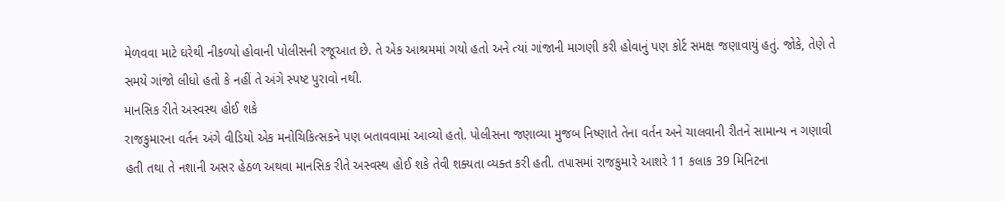મેળવવા માટે ઘરેથી નીકળ્યો હોવાની પોલીસની રજૂઆત છે. તે એક આશ્રમમાં ગયો હતો અને ત્યાં ગાંજાની માગણી કરી હોવાનું પણ કોર્ટ સમક્ષ જણાવાયું હતું. જોકે, તેણે તે સમયે ગાંજો લીધો હતો કે નહીં તે અંગે સ્પષ્ટ પુરાવો નથી.
માનસિક રીતે અસ્વસ્થ હોઈ શકે
રાજકુમારના વર્તન અંગે વીડિયો એક મનોચિકિત્સકને પણ બતાવવામાં આવ્યો હતો. પોલીસના જણાવ્યા મુજબ નિષ્ણાતે તેના વર્તન અને ચાલવાની રીતને સામાન્ય ન ગણાવી હતી તથા તે નશાની અસર હેઠળ અથવા માનસિક રીતે અસ્વસ્થ હોઈ શકે તેવી શક્યતા વ્યક્ત કરી હતી. તપાસમાં રાજકુમારે આશરે 11 કલાક 39 મિનિટના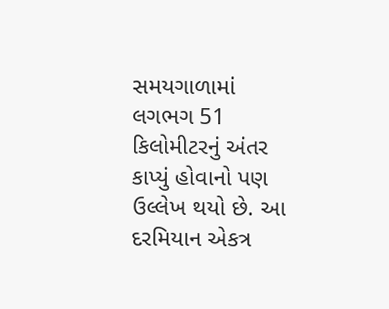સમયગાળામાં લગભગ 51 કિલોમીટરનું અંતર કાપ્યું હોવાનો પણ ઉલ્લેખ થયો છે. આ દરમિયાન એકત્ર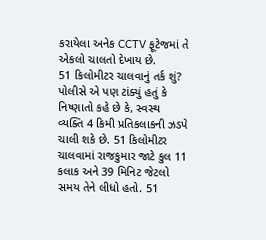કરાયેલા અનેક CCTV ફૂટેજમાં તે એકલો ચાલતો દેખાય છે.
51 કિલોમીટર ચાલવાનું તર્ક શું?
પોલીસે એ પણ ટાંક્યું હતું કે નિષ્ણાતો કહે છે કે, સ્વસ્થ વ્યક્તિ 4 કિમી પ્રતિકલાકની ઝડપે ચાલી શકે છે. 51 કિલોમીટર ચાલવામાં રાજકુમાર જાટે કુલ 11 કલાક અને 39 મિનિટ જેટલો સમય તેને લીધો હતો. 51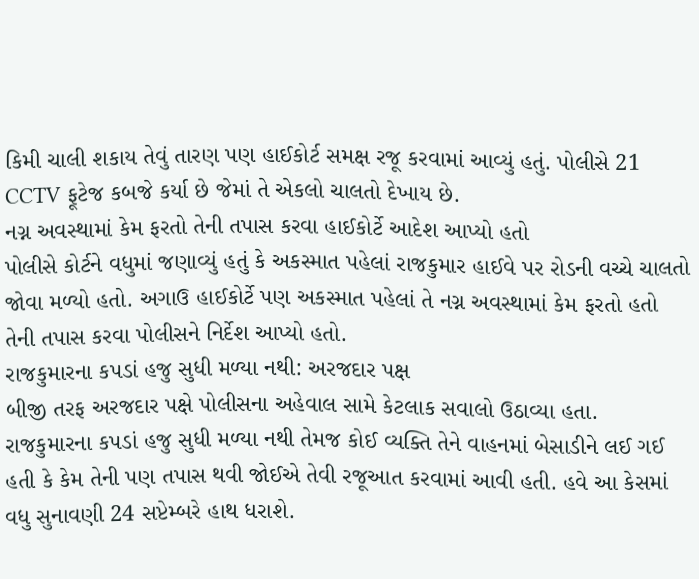કિમી ચાલી શકાય તેવું તારણ પણ હાઈકોર્ટ સમક્ષ રજૂ કરવામાં આવ્યું હતું. પોલીસે 21 CCTV ફૂટેજ કબજે કર્યા છે જેમાં તે એકલો ચાલતો દેખાય છે.
નગ્ન અવસ્થામાં કેમ ફરતો તેની તપાસ કરવા હાઈકોર્ટે આદેશ આપ્યો હતો
પોલીસે કોર્ટને વધુમાં જણાવ્યું હતું કે અકસ્માત પહેલાં રાજકુમાર હાઈવે પર રોડની વચ્ચે ચાલતો જોવા મળ્યો હતો. અગાઉ હાઈકોર્ટે પણ અકસ્માત પહેલાં તે નગ્ન અવસ્થામાં કેમ ફરતો હતો તેની તપાસ કરવા પોલીસને નિર્દેશ આપ્યો હતો.
રાજકુમારના કપડાં હજુ સુધી મળ્યા નથી: અરજદાર પક્ષ
બીજી તરફ અરજદાર પક્ષે પોલીસના અહેવાલ સામે કેટલાક સવાલો ઉઠાવ્યા હતા. રાજકુમારના કપડાં હજુ સુધી મળ્યા નથી તેમજ કોઈ વ્યક્તિ તેને વાહનમાં બેસાડીને લઈ ગઈ હતી કે કેમ તેની પણ તપાસ થવી જોઈએ તેવી રજૂઆત કરવામાં આવી હતી. હવે આ કેસમાં વધુ સુનાવણી 24 સપ્ટેમ્બરે હાથ ધરાશે.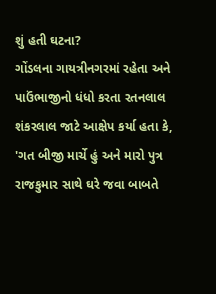શું હતી ઘટના?
ગોંડલના ગાયત્રીનગરમાં રહેતા અને પાઉંભાજીનો ધંધો કરતા રતનલાલ શંકરલાલ જાટે આક્ષેપ કર્યા હતા કે, 'ગત બીજી માર્ચે હું અને મારો પુત્ર રાજકુમાર સાથે ઘરે જવા બાબતે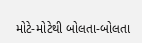મોટે-મોટેથી બોલતા-બોલતા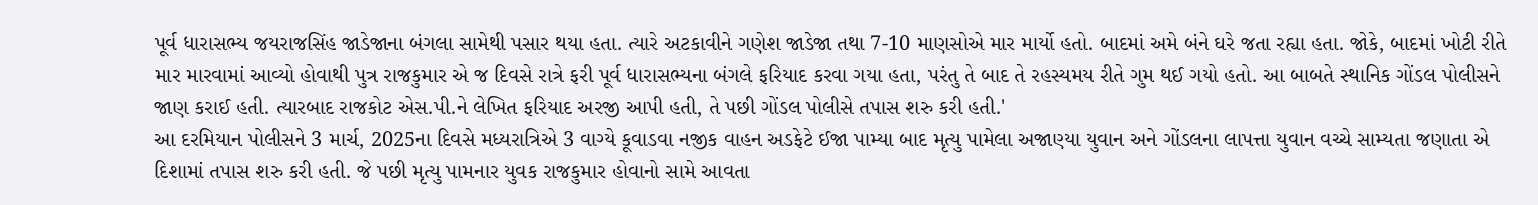પૂર્વ ધારાસભ્ય જયરાજસિંહ જાડેજાના બંગલા સામેથી પસાર થયા હતા. ત્યારે અટકાવીને ગણેશ જાડેજા તથા 7-10 માણસોએ માર માર્યો હતો. બાદમાં અમે બંને ઘરે જતા રહ્યા હતા. જોકે, બાદમાં ખોટી રીતે માર મારવામાં આવ્યો હોવાથી પુત્ર રાજકુમાર એ જ દિવસે રાત્રે ફરી પૂર્વ ધારાસભ્યના બંગલે ફરિયાદ કરવા ગયા હતા, પરંતુ તે બાદ તે રહસ્યમય રીતે ગુમ થઈ ગયો હતો. આ બાબતે સ્થાનિક ગોંડલ પોલીસને જાણ કરાઈ હતી. ત્યારબાદ રાજકોટ એસ.પી.ને લેખિત ફરિયાદ અરજી આપી હતી, તે પછી ગોંડલ પોલીસે તપાસ શરુ કરી હતી.'
આ દરમિયાન પોલીસને 3 માર્ચ, 2025ના દિવસે મધ્યરાત્રિએ 3 વાગ્યે કૂવાડવા નજીક વાહન અડફેટે ઈજા પામ્યા બાદ મૃત્યુ પામેલા અજાણ્યા યુવાન અને ગોંડલના લાપત્તા યુવાન વચ્ચે સામ્યતા જણાતા એ દિશામાં તપાસ શરુ કરી હતી. જે પછી મૃત્યુ પામનાર યુવક રાજકુમાર હોવાનો સામે આવતા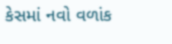કેસમાં નવો વળાંક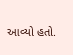આવ્યો હતો.